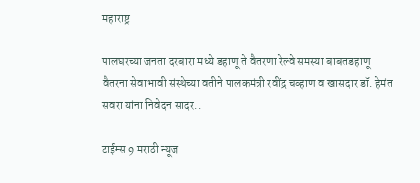महाराष्ट्र

पालघरच्या जनता दरबारा मध्ये डहाणू ते वैतरणा रेल्वे समस्या बाबतडहाणू वैतरना सेवाभावी संस्थेच्या वतीने पालकमंत्री रवींद्र चव्हाण व खासदार डॉ. हेमंत सवरा यांना निवेदन सादर..

टाईम्स 9 मराठी न्यूज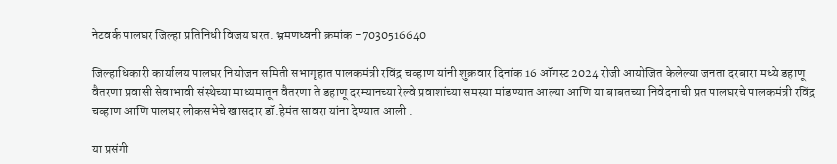नेटवर्क पालघर जिल्हा प्रतिनिधी विजय घरत. भ्रमणध्वनी क्रमांक -7030516640

जिल्हाधिकारी कार्यालय पालघर नियोजन समिती सभागृहात पालकमंत्री रविंद्र चव्हाण यांनी शुक्रवार दिनांक 16 ऑगस्ट 2024 रोजी आयोजित केलेल्या जनता दरबारा मध्ये डहाणू वैतरणा प्रवासी सेवाभावी संस्थेच्या माध्यमातून वैतरणा ते डहाणू दरम्यानच्या रेल्वे प्रवाशांच्या समस्या मांडण्यात आल्या आणि या बाबतच्या निवेदनाची प्रत पालघरचे पालकमंत्री रविंद्र चव्हाण आणि पालघर लोकसभेचे खासदार डॉ.हेमंत सावरा यांना देण्यात आली .

या प्रसंगी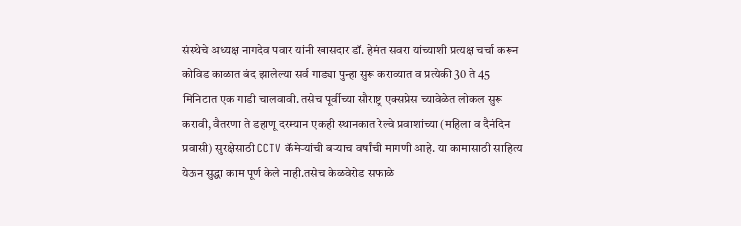संस्थेचे अध्यक्ष नागदेव पवार यांनी खासदार डॉ. हेमंत सवरा यांच्याशी प्रत्यक्ष चर्चा करून कोविड काळात बंद झालेल्या सर्व गाड्या पुन्हा सुरू कराव्यात व प्रत्येकी 30 ते 45 मिनिटात एक गाडी चालवावी. तसेच पूर्वीच्या सौराष्ट्र एक्सप्रेस च्यावेळेत लोकल सुरू करावी, वैतरणा ते डहाणू दरम्यान एकही स्थानकात रेल्वे प्रवाशांच्या (महिला व दैनंदिन प्रवासी) सुरक्षेसाठी CCTV कॅमेऱ्यांची बऱ्याच वर्षांची मागणी आहे. या कामासाठी साहित्य येऊन सुद्धा काम पूर्ण केले नाही.तसेच केळवेरोड सफाळे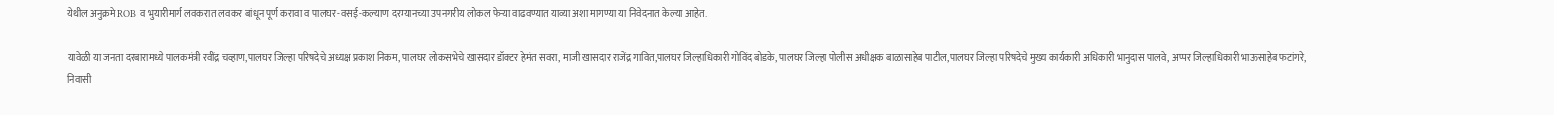येथील अनुक्रमे ROB व भुयारीमार्ग लवकरात लवकर बांधून पूर्ण करावा व पालघर-वसई-कल्याण दरम्यानच्या उपनगरीय लोकल फेऱ्या वाढवण्यात याव्या अशा मागण्या या निवेदनात केल्या आहेत.

यावेळी या जनता दरबारामध्ये पालकमंत्री रवींद्र चव्हाण,पालघर जिल्हा परिषदेचे अध्यक्ष प्रकाश निकम, पालघर लोकसभेचे खासदार डॉक्टर हेमंत सवरा, माजी खासदार राजेंद्र गावित,पालघर जिल्हाधिकारी गोविंद बोडके, पालघर जिल्हा पोलीस अधीक्षक बाळासाहेब पाटील,पालघर जिल्हा परिषदेचे मुख्य कार्यकारी अधिकारी भानुदास पालवे, अप्पर जिल्हाधिकारी भाऊसाहेब फटांगरे, निवासी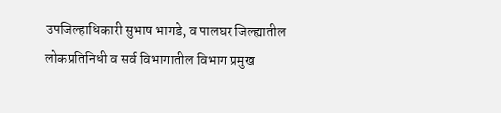उपजिल्हाधिकारी सुभाष भागडे, व पालघर जिल्ह्यातील लोकप्रतिनिधी व सर्व विभागातील विभाग प्रमुख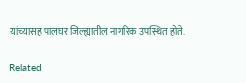यांच्यासह पालघर जिल्ह्यातील नागरिक उपस्थित होते.

Related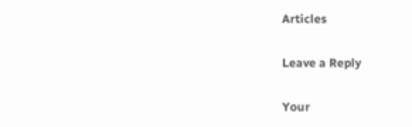Articles

Leave a Reply

Your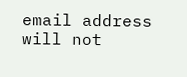email address will not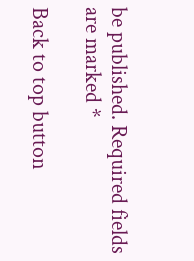be published. Required fields are marked *

Back to top button